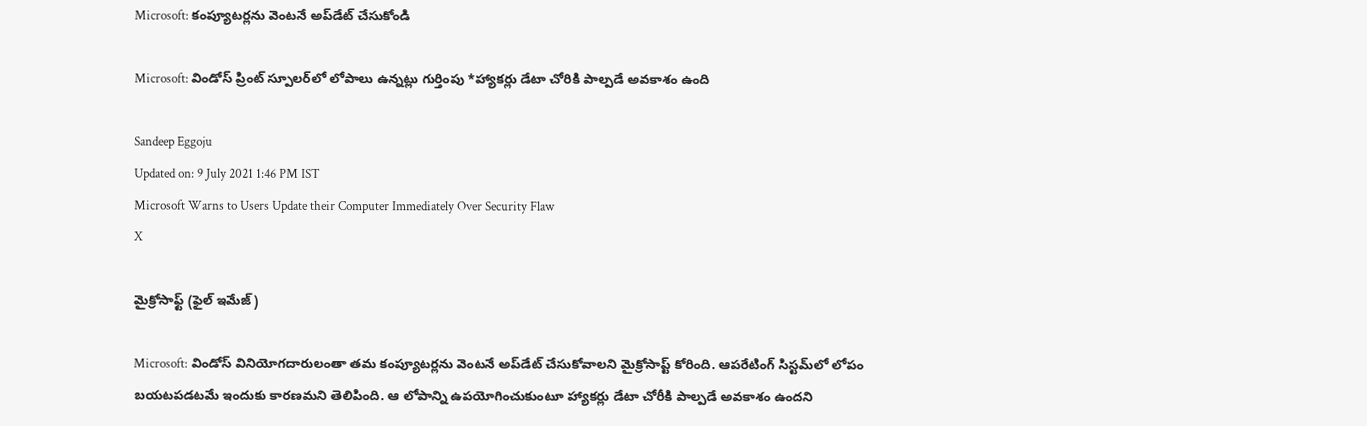Microsoft: కంప్యూటర్లను వెంటనే అప్‌డేట్‌ చేసుకోండి

Microsoft: విండోస్‌ ప్రింట్‌ స్పూలర్‌లో లోపాలు ఉన్నట్లు గుర్తింపు *హ్యాకర్లు డేటా చోరికి పాల్పడే అవకాశం ఉంది

Sandeep Eggoju
Updated on: 9 July 2021 1:46 PM IST
Microsoft Warns to Users Update their Computer Immediately Over Security Flaw
X

మైక్రోసాఫ్ట్ (ఫైల్ ఇమేజ్)

Microsoft: విండోస్‌ వినియోగదారులంతా తమ కంప్యూటర్లను వెంటనే అప్‌డేట్‌ చేసుకోవాలని మైక్రోసాప్ట్‌ కోరింది. ఆపరేటింగ్‌ సిస్టమ్‌లో లోపం బయటపడటమే ఇందుకు కారణమని తెలిపింది. ఆ లోపాన్ని ఉపయోగించుకుంటూ హ్యాకర్లు డేటా చోరీకి పాల్పడే అవకాశం ఉందని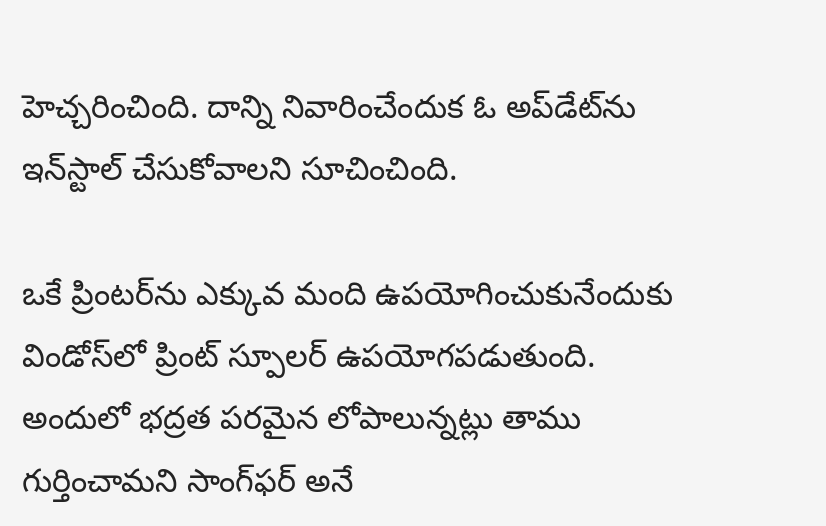హెచ్చరించింది. దాన్ని నివారించేందుక ఓ అప్‌డేట్‌ను ఇన్‌స్టాల్‌ చేసుకోవాలని సూచించింది.

ఒకే ప్రింటర్‌ను ఎక్కువ మంది ఉపయోగించుకునేందుకు విండోస్‌లో ప్రింట్‌ స్పూలర్‌ ఉపయోగపడుతుంది. అందులో భద్రత పరమైన లోపాలున్నట్లు తాము గుర్తించామని సాంగ్‌ఫర్‌ అనే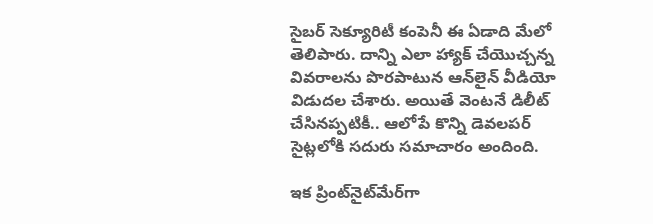సైబర్‌ సెక్యూరిటీ కంపెనీ ఈ ఏడాది మేలో తెలిపారు. దాన్ని ఎలా హ్యాక్‌ చేయొచ్చన్న వివరాలను పొరపాటున ఆన్‌లైన్‌ వీడియో విడుదల చేశారు. అయితే వెంటనే డిలీట్‌ చేసినప్పటికీ.. ఆలోపే కొన్ని డెవలపర్‌ సైట్లలోకి సదురు సమాచారం అందింది.

ఇక ప్రింట్‌నైట్‌మేర్‌గా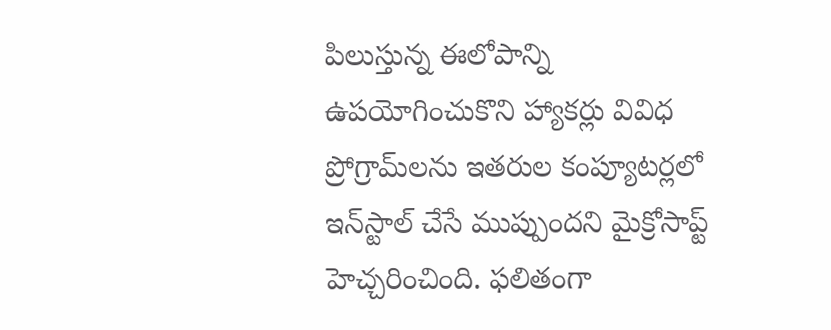పిలుస్తున్న ఈలోపాన్ని ఉపయోగించుకొని హ్యాకర్లు వివిధ ప్రోగ్రామ్‌లను ఇతరుల కంప్యూటర్లలో ఇన్‌స్టాల్‌ చేసే ముప్పుందని మైక్రోసాప్ట్‌ హెచ్చరించింది. ఫలితంగా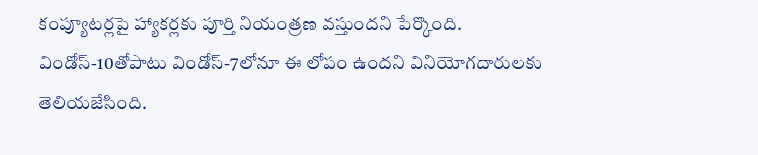కంప్యూటర్లపై హ్యాకర్లకు పూర్తి నియంత్రణ వస్తుందని పేర్కొంది. విండోస్‌-10తోపాటు విండోస్‌-7లోనూ ఈ లోపం ఉందని వినియోగదారులకు తెలియజేసింది.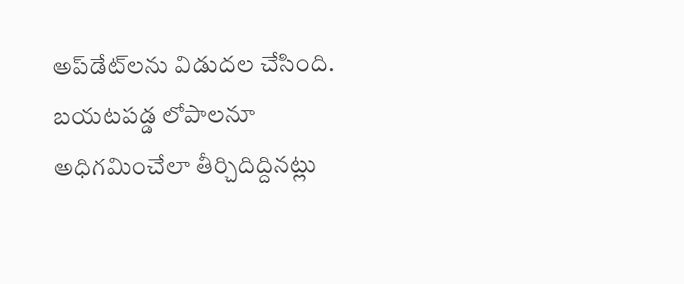అప్‌డేట్‌లను విడుదల చేసింది. బయటపడ్డ లోపాలనూ అధిగమించేలా తీర్చిదిద్దినట్లు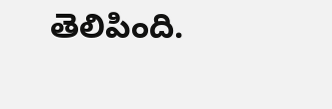తెలిపింది.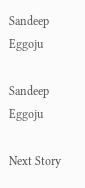Sandeep Eggoju

Sandeep Eggoju

Next Story